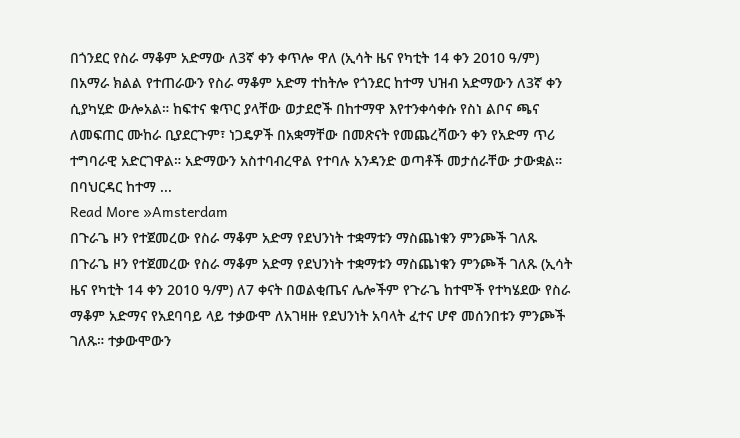በጎንደር የስራ ማቆም አድማው ለ3ኛ ቀን ቀጥሎ ዋለ (ኢሳት ዜና የካቲት 14 ቀን 2010 ዓ/ም) በአማራ ክልል የተጠራውን የስራ ማቆም አድማ ተከትሎ የጎንደር ከተማ ህዝብ አድማውን ለ3ኛ ቀን ሲያካሂድ ውሎአል። ከፍተና ቁጥር ያላቸው ወታደሮች በከተማዋ እየተንቀሳቀሱ የስነ ልቦና ጫና ለመፍጠር ሙከራ ቢያደርጉም፣ ነጋዴዎች በአቋማቸው በመጽናት የመጨረሻውን ቀን የአድማ ጥሪ ተግባራዊ አድርገዋል። አድማውን አስተባብረዋል የተባሉ አንዳንድ ወጣቶች መታሰራቸው ታውቋል። በባህርዳር ከተማ ...
Read More »Amsterdam
በጉራጌ ዞን የተጀመረው የስራ ማቆም አድማ የደህንነት ተቋማቱን ማስጨነቁን ምንጮች ገለጹ
በጉራጌ ዞን የተጀመረው የስራ ማቆም አድማ የደህንነት ተቋማቱን ማስጨነቁን ምንጮች ገለጹ (ኢሳት ዜና የካቲት 14 ቀን 2010 ዓ/ም) ለ7 ቀናት በወልቂጤና ሌሎችም የጉራጌ ከተሞች የተካሄደው የስራ ማቆም አድማና የአደባባይ ላይ ተቃውሞ ለአገዛዙ የደህንነት አባላት ፈተና ሆኖ መሰንበቱን ምንጮች ገለጹ። ተቃውሞውን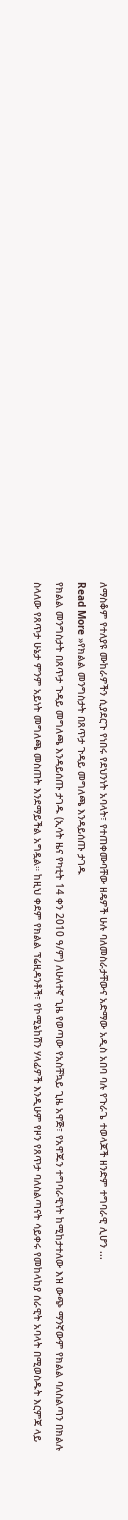ለማስቆም የተለያዩ ሙከራዎችን ሲያደርጉ የነበሩ የደህንነት አባላት፣ የተጠቀሙባቸው ዘዴዎች ሁሉ ባለመስራታቸውና አድማው አዲስ አበባ ባሉ የጉራጌ ተወላጆች ዘንድም ተግባራዊ ሊሆን ...
Read More »የክልል መንግስታት በጸጥታ ጉዳይ መግለጫ እንዳይሰጡ ታገዱ
የክልል መንግስታት በጸጥታ ጉዳይ መግለጫ እንዳይሰጡ ታገዱ (ኢሳት ዜና የካቲት 14 ቀን 2010 ዓ/ም) ለሁለተኛ ጊዜ የወጣው የአስቸኳይ ጊዜ አዋጅ፣ የአዋጁን ተግባራዊነት ከሚከታተለው እዝ ውጭ ማንኛውም የክልል ባለስልጣን በክልሉ ስላለው የጸጥታ ሁኔታ ምንም አይነት መግለጫ መስጠት እንደማይችል አግዷል። ከዚህ ቀደም የክልል ፕሬዚዳንቶች፣ የኮሚኔከሽን ሃላፊዎች እንዲሁም የዞን የጸጥታ ባለስልጣናት ሳይቀሩ የመከላከያ ሰራዊት አባላት በሚወስዱት እርምጃ ላይ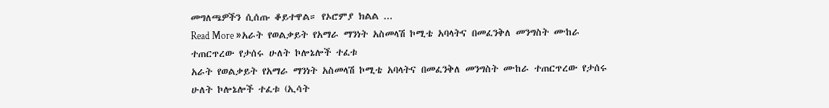መግለጫዎችን ሲሰጡ ቆይተዋል። የኦሮምያ ክልል ...
Read More »አራት የወልቃይት የአማራ ማንነት አስመላሽ ኮሚቴ አባላትና በመፈንቅለ መንግስት ሙከራ ተጠርጥረው የታሰሩ ሁለት ኮሎኔሎች ተፈቱ
አራት የወልቃይት የአማራ ማንነት አስመላሽ ኮሚቴ አባላትና በመፈንቅለ መንግስት ሙከራ ተጠርጥረው የታሰሩ ሁለት ኮሎኔሎች ተፈቱ (ኢሳት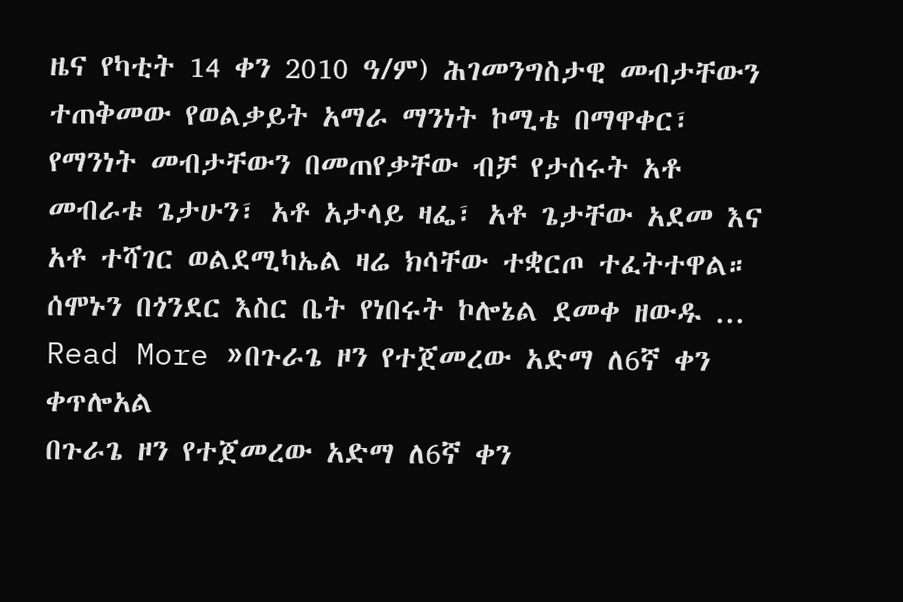ዜና የካቲት 14 ቀን 2010 ዓ/ም) ሕገመንግስታዊ መብታቸውን ተጠቅመው የወልቃይት አማራ ማንነት ኮሚቴ በማዋቀር፣ የማንነት መብታቸውን በመጠየቃቸው ብቻ የታሰሩት አቶ መብራቱ ጌታሁን፣ አቶ አታላይ ዛፌ፣ አቶ ጌታቸው አደመ እና አቶ ተሻገር ወልደሚካኤል ዛሬ ክሳቸው ተቋርጦ ተፈትተዋል። ሰሞኑን በጎንደር እስር ቤት የነበሩት ኮሎኔል ደመቀ ዘውዱ ...
Read More »በጉራጌ ዞን የተጀመረው አድማ ለ6ኛ ቀን ቀጥሎአል
በጉራጌ ዞን የተጀመረው አድማ ለ6ኛ ቀን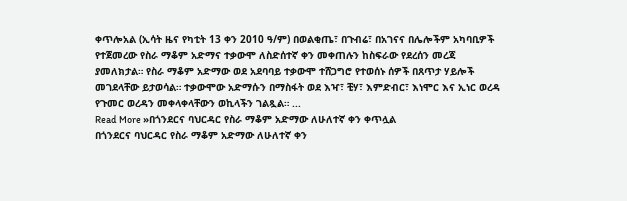ቀጥሎአል (ኢሳት ዜና የካቲት 13 ቀን 2010 ዓ/ም) በወልቂጤ፣ በጉብሬ፣ በአገናና በሌሎችም አካባቢዎች የተጀመረው የስራ ማቆም አድማና ተቃውሞ ለስድሰተኛ ቀን መቀጠሉን ከስፍራው የደረሰን መረጃ ያመለክታል። የስራ ማቆም አድማው ወደ አደባባይ ተቃውሞ ተሸጋግሮ የተወሰኑ ሰዎች በጸጥታ ሃይሎች መገደላቸው ይታወሳል። ተቃውሞው አድማሱን በማስፋት ወደ እዣ፣ ቺሃ፣ እምድብር፣ እነሞር እና ኢነር ወረዳ የጉመር ወረዳን መቀላቀላቸውን ወኪላችን ገልጿል። ...
Read More »በጎንደርና ባህርዳር የስራ ማቆም አድማው ለሁለተኛ ቀን ቀጥሏል
በጎንደርና ባህርዳር የስራ ማቆም አድማው ለሁለተኛ ቀን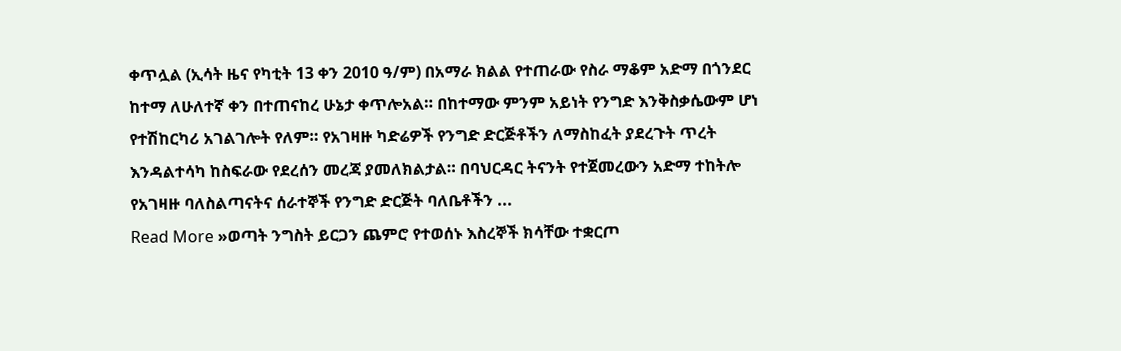ቀጥሏል (ኢሳት ዜና የካቲት 13 ቀን 2010 ዓ/ም) በአማራ ክልል የተጠራው የስራ ማቆም አድማ በጎንደር ከተማ ለሁለተኛ ቀን በተጠናከረ ሁኔታ ቀጥሎአል። በከተማው ምንም አይነት የንግድ እንቅስቃሴውም ሆነ የተሽከርካሪ አገልገሎት የለም። የአገዛዙ ካድሬዎች የንግድ ድርጅቶችን ለማስከፈት ያደረጉት ጥረት እንዳልተሳካ ከስፍራው የደረሰን መረጃ ያመለክልታል። በባህርዳር ትናንት የተጀመረውን አድማ ተከትሎ የአገዛዙ ባለስልጣናትና ሰራተኞች የንግድ ድርጅት ባለቤቶችን ...
Read More »ወጣት ንግስት ይርጋን ጨምሮ የተወሰኑ እስረኞች ክሳቸው ተቋርጦ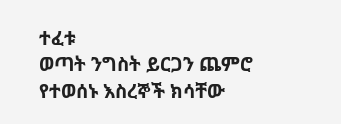ተፈቱ
ወጣት ንግስት ይርጋን ጨምሮ የተወሰኑ እስረኞች ክሳቸው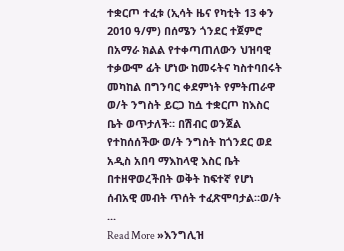ተቋርጦ ተፈቱ (ኢሳት ዜና የካቲት 13 ቀን 2010 ዓ/ም) በሰሜን ጎንደር ተጀምሮ በአማራ ክልል የተቀጣጠለውን ህዝባዊ ተቃውሞ ፊት ሆነው ከመሩትና ካስተባበሩት መካከል በግንባር ቀደምነት የምትጠራዋ ወ/ት ንግስት ይርጋ ከሷ ተቋርጦ ከእስር ቤት ወጥታለች። በሽብር ወንጀል የተከሰሰችው ወ/ት ንግስት ከጎንደር ወደ አዲስ አበባ ማእከላዊ እስር ቤት በተዘዋወረችበት ወቅት ከፍተኛ የሆነ ሰብአዊ መብት ጥሰት ተፈጽሞባታል።ወ/ት ...
Read More »እንግሊዝ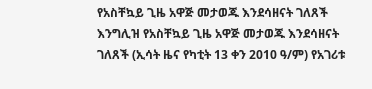የአስቸኳይ ጊዜ አዋጅ መታወጁ እንደሳዘናት ገለጸች
እንግሊዝ የአስቸኳይ ጊዜ አዋጅ መታወጁ እንደሳዘናት ገለጸች (ኢሳት ዜና የካቲት 13 ቀን 2010 ዓ/ም) የአገሪቱ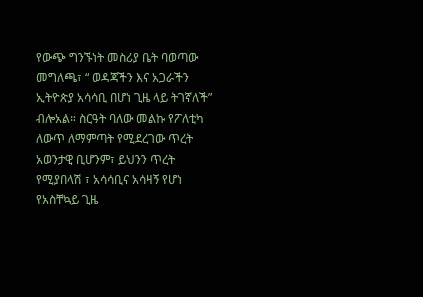የውጭ ግንኙነት መስሪያ ቤት ባወጣው መግለጫ፣ “ ወዳጃችን እና አጋራችን ኢትዮጵያ አሳሳቢ በሆነ ጊዜ ላይ ትገኛለች” ብሎአል። ስርዓት ባለው መልኩ የፖለቲካ ለውጥ ለማምጣት የሚደረገው ጥረት አወንታዊ ቢሆንም፣ ይህንን ጥረት የሚያበላሽ ፣ አሳሳቢና አሳዛኝ የሆነ የአስቸኳይ ጊዜ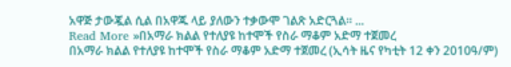አዋጅ ታውጇል ሲል በአዋጁ ላይ ያለውን ተቃውሞ ገልጽ አድርጓል። ...
Read More »በአማራ ክልል የተለያዩ ከተሞች የስራ ማቆም አድማ ተጀመረ
በአማራ ክልል የተለያዩ ከተሞች የስራ ማቆም አድማ ተጀመረ (ኢሳት ዜና የካቲት 12 ቀን 2010ዓ/ም)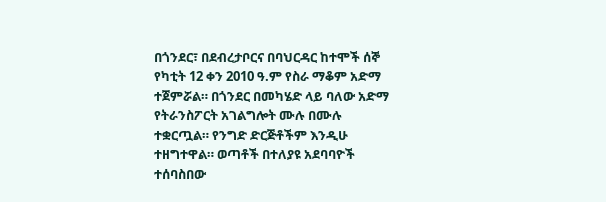በጎንደር፣ በደብረታቦርና በባህርዳር ከተሞች ሰኞ የካቲት 12 ቀን 2010 ዓ.ም የስራ ማቆም አድማ ተጀምሯል። በጎንደር በመካሄድ ላይ ባለው አድማ የትራንስፖርት አገልግሎት ሙሉ በሙሉ ተቋርጧል። የንግድ ድርጅቶችም እንዲሁ ተዘግተዋል። ወጣቶች በተለያዩ አደባባዮች ተሰባስበው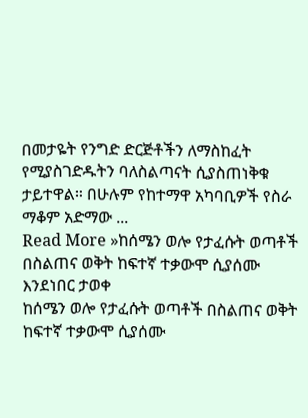በመታዬት የንግድ ድርጅቶችን ለማስከፈት የሚያስገድዱትን ባለስልጣናት ሲያስጠነቅቁ ታይተዋል። በሁሉም የከተማዋ አካባቢዎች የስራ ማቆም አድማው ...
Read More »ከሰሜን ወሎ የታፈሱት ወጣቶች በስልጠና ወቅት ከፍተኛ ተቃውሞ ሲያሰሙ እንደነበር ታወቀ
ከሰሜን ወሎ የታፈሱት ወጣቶች በስልጠና ወቅት ከፍተኛ ተቃውሞ ሲያሰሙ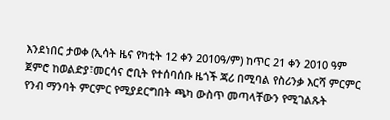እንደነበር ታወቀ (ኢሳት ዜና የካቲት 12 ቀን 2010ዓ/ም) ከጥር 21 ቀን 2010 ዓም ጀምሮ ከወልድያ፣መርሳና ሮቢት የተሰባሰቡ ዜጎች ጃሪ በሚባል የስሪንቃ እርሻ ምርምር የንብ ማንባት ምርምር የሚያደርግበት ጫካ ውስጥ መጣላቸውን የሚገልጹት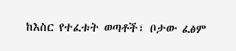ከእስር የተፈቱት ወጣቶች፣ ቦታው ፈፅም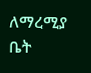ለማረሚያ ቤት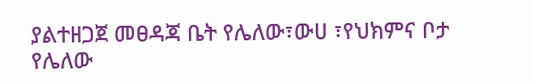ያልተዘጋጀ መፀዳጃ ቤት የሌለው፣ውሀ ፣የህክምና ቦታ የሌለው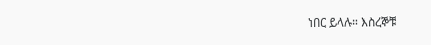ነበር ይላሉ። እስረኞቹ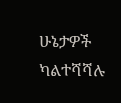ሁኔታዎች ካልተሻሻሉ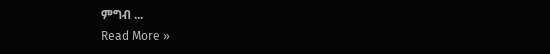ምግብ ...
Read More »